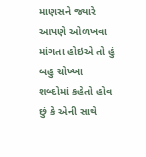માણસને જ્યારે આપણે ઓળખવા માંગતા હોઇએ તો હું બહુ ચોખ્ખા શબ્દોમાં કહેતો હોવ છું કે એની સાથે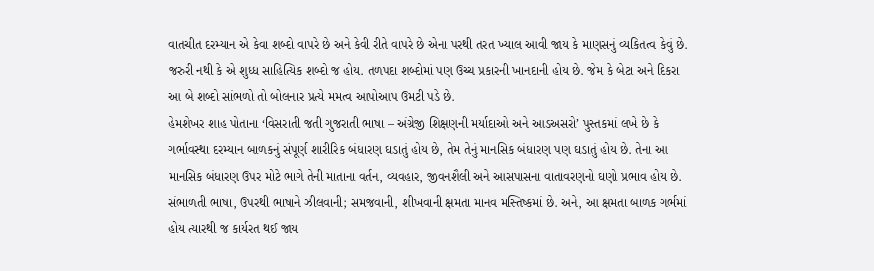વાતચીત દરમ્યાન એ કેવા શબ્દો વાપરે છે અને કેવી રીતે વાપરે છે એના પરથી તરત ખ્યાલ આવી જાય કે માણસનું વ્યકિતત્વ કેવું છે. જરુરી નથી કે એ શુધ્ધ સાહિત્યિક શબ્દો જ હોય. તળપદા શબ્દોમાં પણ ઉચ્ચ પ્રકારની ખાનદાની હોય છે. જેમ કે બેટા અને દિકરા આ બે શબ્દો સાંભળો તો બોલનાર પ્રત્યે મમત્વ આપોઆપ ઉમટી પડે છે.
હેમશેખર શાહ પોતાના ‘વિસરાતી જતી ગુજરાતી ભાષા – અંગ્રેજી શિક્ષણની મર્યાદાઓ અને આડઅસરો’ પુસ્તકમાં લખે છે કે ગર્ભાવસ્થા દરમ્યાન બાળકનું સંપૂર્ણ શારીરિક બંધારણ ઘડાતું હોય છે, તેમ તેનું માનસિક બંધારણ પણ ઘડાતું હોય છે. તેના આ માનસિક બંધારણ ઉપર મોટે ભાગે તેની માતાના વર્તન, વ્યવહાર, જીવનશૈલી અને આસપાસના વાતાવરણનો ઘણો પ્રભાવ હોય છે. સંભાળતી ભાષા, ઉપરથી ભાષાને ઝીલવાની; સમજવાની, શીખવાની ક્ષમતા માનવ મસ્તિષ્કમાં છે. અને, આ ક્ષમતા બાળક ગર્ભમાં હોય ત્યારથી જ કાર્યરત થઈ જાય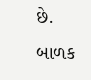છે. બાળક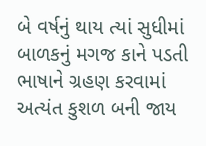બે વર્ષનું થાય ત્યાં સુધીમાં બાળકનું મગજ કાને પડતી ભાષાને ગ્રહણ કરવામાં અત્યંત કુશળ બની જાય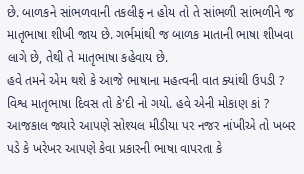છે. બાળકને સાંભળવાની તકલીફ ન હોય તો તે સાંભળી સાંભળીને જ માતૃભાષા શીખી જાય છે. ગર્ભમાંથી જ બાળક માતાની ભાષા શીખવા લાગે છે, તેથી તે માતૃભાષા કહેવાય છે.
હવે તમને એમ થશે કે આજે ભાષાના મહત્વની વાત ક્યાંથી ઉપડી ? વિશ્વ માતૃભાષા દિવસ તો કે'દી નો ગયો. હવે એની મોકાણ કાં ? આજકાલ જ્યારે આપણે સોશ્યલ મીડીયા પર નજર નાંખીએ તો ખબર પડે કે ખરેખર આપણે કેવા પ્રકારની ભાષા વાપરતા કે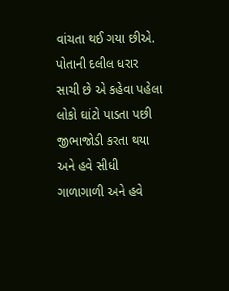વાંચતા થઈ ગયા છીએ. પોતાની દલીલ ધરાર સાચી છે એ કહેવા પહેલા લોકો ઘાંટો પાડતા પછી જીભાજોડી કરતા થયા અને હવે સીધી ગાળાગાળી અને હવે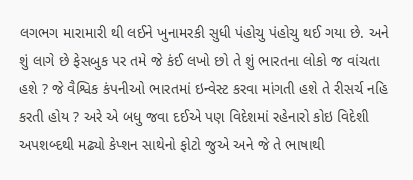લગભગ મારામારી થી લઈને ખુનામરકી સુધી પંહોચુ પંહોચુ થઈ ગયા છે. અને શું લાગે છે ફેસબુક પર તમે જે કંઈ લખો છો તે શું ભારતના લોકો જ વાંચતા હશે ? જે વૈશ્વિક કંપનીઓ ભારતમાં ઇન્વેસ્ટ કરવા માંગતી હશે તે રીસર્ચ નહિ કરતી હોય ? અરે એ બધુ જવા દઈએ પણ વિદેશમાં રહેનારો કોઇ વિદેશી અપશબ્દથી મઢ્યો કેપ્શન સાથેનો ફોટો જુએ અને જે તે ભાષાથી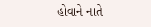હોવાને નાતે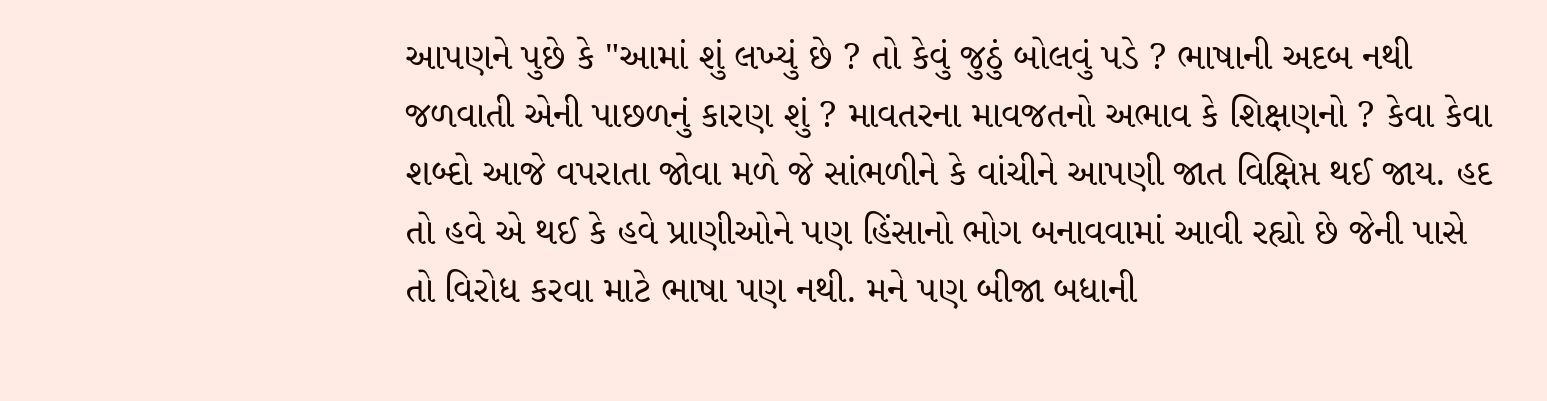આપણને પુછે કે "આમાં શું લખ્યું છે ? તો કેવું જુઠું બોલવું પડે ? ભાષાની અદબ નથી જળવાતી એની પાછળનું કારણ શું ? માવતરના માવજતનો અભાવ કે શિક્ષણનો ? કેવા કેવા શબ્દો આજે વપરાતા જોવા મળે જે સાંભળીને કે વાંચીને આપણી જાત વિક્ષિપ્ત થઈ જાય. હદ તો હવે એ થઈ કે હવે પ્રાણીઓને પણ હિંસાનો ભોગ બનાવવામાં આવી રહ્યો છે જેની પાસે તો વિરોધ કરવા માટે ભાષા પણ નથી. મને પણ બીજા બધાની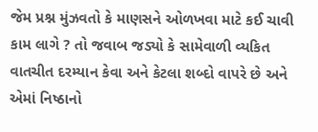જેમ પ્રશ્ન મુંઝવતો કે માણસને ઓળખવા માટે કઈ ચાવી કામ લાગે ? તો જવાબ જડ્યો કે સામેવાળી વ્યકિત વાતચીત દરમ્યાન કેવા અને કેટલા શબ્દો વાપરે છે અને એમાં નિષ્ઠાનો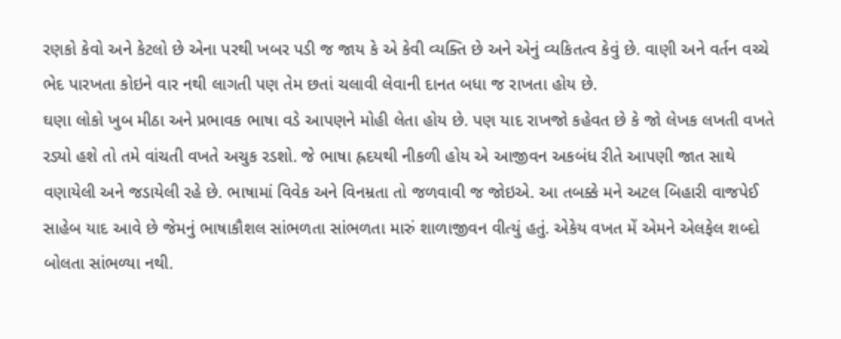રણકો કેવો અને કેટલો છે એના પરથી ખબર પડી જ જાય કે એ કેવી વ્યક્તિ છે અને એનું વ્યકિતત્વ કેવું છે. વાણી અને વર્તન વચ્ચે ભેદ પારખતા કોઇને વાર નથી લાગતી પણ તેમ છતાં ચલાવી લેવાની દાનત બધા જ રાખતા હોય છે.
ઘણા લોકો ખુબ મીઠા અને પ્રભાવક ભાષા વડે આપણને મોહી લેતા હોય છે. પણ યાદ રાખજો કહેવત છે કે જો લેખક લખતી વખતે રડ્યો હશે તો તમે વાંચતી વખતે અચુક રડશો. જે ભાષા હ્રદયથી નીકળી હોય એ આજીવન અકબંધ રીતે આપણી જાત સાથે વણાયેલી અને જડાયેલી રહે છે. ભાષામાં વિવેક અને વિનમ્રતા તો જળવાવી જ જોઇએ. આ તબક્કે મને અટલ બિહારી વાજપેઈ સાહેબ યાદ આવે છે જેમનું ભાષાકૌશલ સાંભળતા સાંભળતા મારું શાળાજીવન વીત્યું હતું. એકેય વખત મેં એમને એલફેલ શબ્દો બોલતા સાંભળ્યા નથી.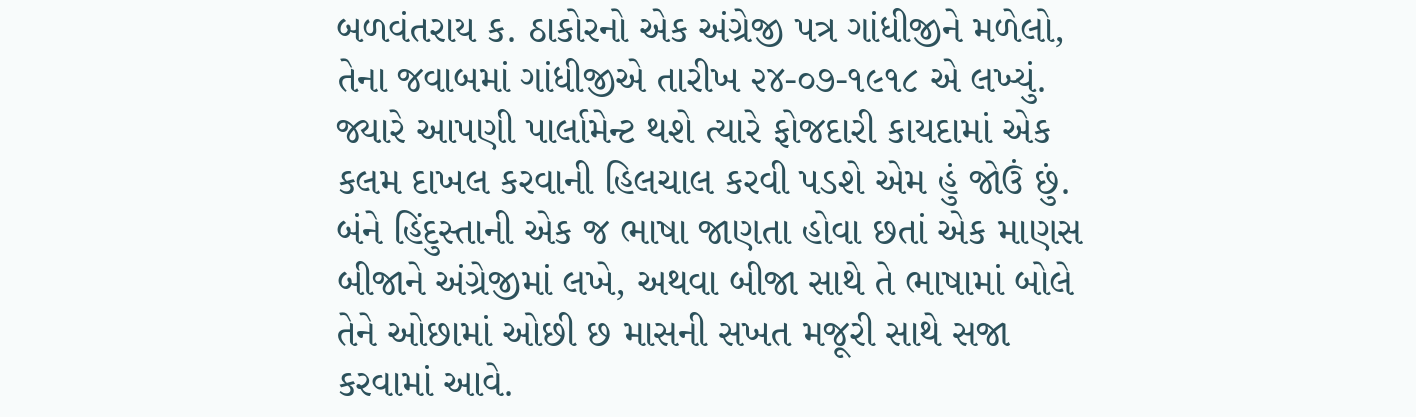બળવંતરાય ક. ઠાકોરનો એક અંગ્રેજી પત્ર ગાંધીજીને મળેલો, તેના જવાબમાં ગાંધીજીએ તારીખ ૨૪-૦૭-૧૯૧૮ એ લખ્યું.
જ્યારે આપણી પાર્લામેન્ટ થશે ત્યારે ફોજદારી કાયદામાં એક કલમ દાખલ કરવાની હિલચાલ કરવી પડશે એમ હું જોઉં છું. બંને હિંદુસ્તાની એક જ ભાષા જાણતા હોવા છતાં એક માણસ બીજાને અંગ્રેજીમાં લખે, અથવા બીજા સાથે તે ભાષામાં બોલે તેને ઓછામાં ઓછી છ માસની સખત મજૂરી સાથે સજા કરવામાં આવે.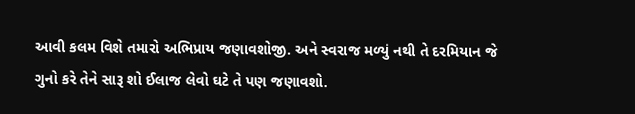આવી કલમ વિશે તમારો અભિપ્રાય જણાવશોજી. અને સ્વરાજ મળ્યું નથી તે દરમિયાન જે ગુનો કરે તેને સારૂ શો ઈલાજ લેવો ઘટે તે પણ જણાવશો.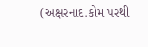(અક્ષરનાદ.કોમ પરથી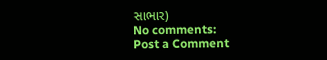સાભાર)
No comments:
Post a Comment